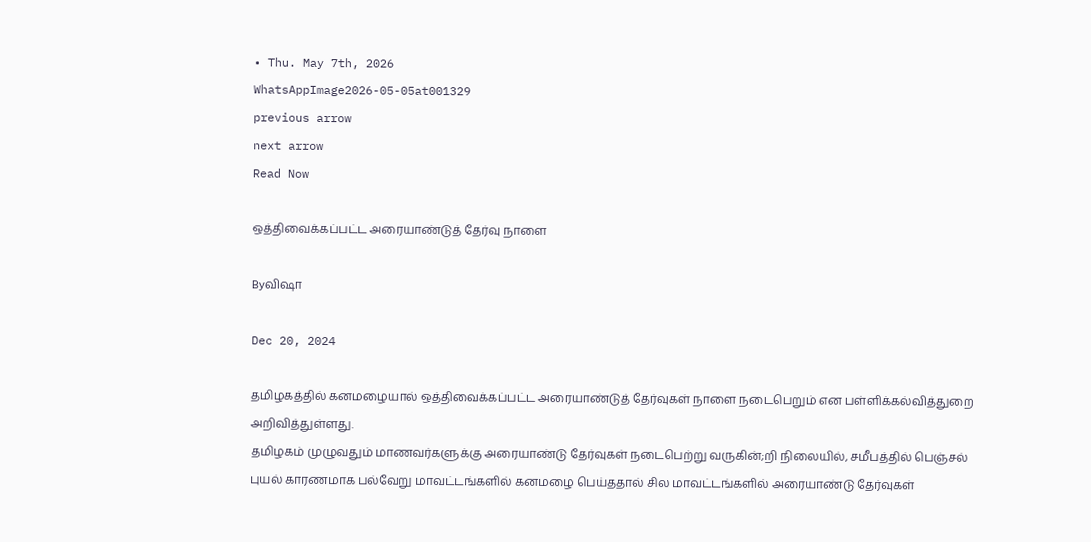• Thu. May 7th, 2026
WhatsAppImage2026-05-05at001329
previous arrow
next arrow
Read Now

ஒத்திவைக்கப்பட்ட அரையாண்டுத் தேர்வு நாளை

Byவிஷா

Dec 20, 2024

தமிழகத்தில் கனமழையால் ஒத்திவைக்கப்பட்ட அரையாண்டுத் தேர்வுகள் நாளை நடைபெறும் என பள்ளிக்கல்வித்துறை அறிவித்துள்ளது.
தமிழகம் முழுவதும் மாணவர்களுக்கு அரையாண்டு தேர்வுகள் நடைபெற்று வருகின்;றி நிலையில், சமீபத்தில் பெஞ்சல் புயல் காரணமாக பல்வேறு மாவட்டங்களில் கனமழை பெய்ததால் சில மாவட்டங்களில் அரையாண்டு தேர்வுகள்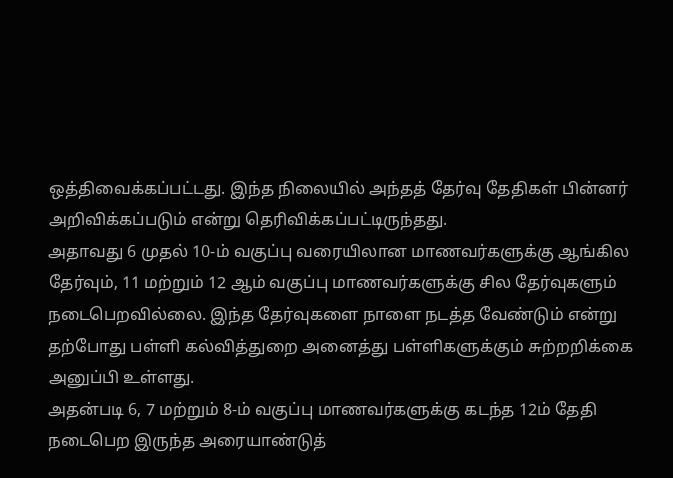ஒத்திவைக்கப்பட்டது. இந்த நிலையில் அந்தத் தேர்வு தேதிகள் பின்னர் அறிவிக்கப்படும் என்று தெரிவிக்கப்பட்டிருந்தது.
அதாவது 6 முதல் 10-ம் வகுப்பு வரையிலான மாணவர்களுக்கு ஆங்கில தேர்வும், 11 மற்றும் 12 ஆம் வகுப்பு மாணவர்களுக்கு சில தேர்வுகளும் நடைபெறவில்லை. இந்த தேர்வுகளை நாளை நடத்த வேண்டும் என்று தற்போது பள்ளி கல்வித்துறை அனைத்து பள்ளிகளுக்கும் சுற்றறிக்கை அனுப்பி உள்ளது.
அதன்படி 6, 7 மற்றும் 8-ம் வகுப்பு மாணவர்களுக்கு கடந்த 12ம் தேதி நடைபெற இருந்த அரையாண்டுத்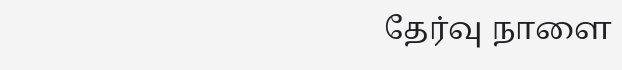தேர்வு நாளை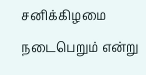சனிக்கிழமை நடைபெறும் என்று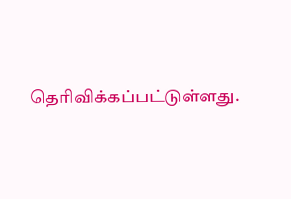தெரிவிக்கப்பட்டுள்ளது.